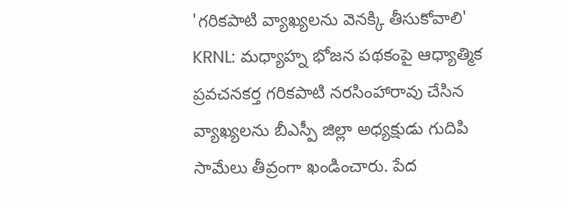'గరికపాటి వ్యాఖ్యలను వెనక్కి తీసుకోవాలి'
KRNL: మధ్యాహ్న భోజన పథకంపై ఆధ్యాత్మిక ప్రవచనకర్త గరికపాటి నరసింహారావు చేసిన వ్యాఖ్యలను బీఎస్పీ జిల్లా అధ్యక్షుడు గుదిపి సామేలు తీవ్రంగా ఖండించారు. పేద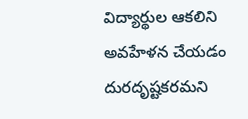విద్యార్థుల ఆకలిని అవహేళన చేయడం దురదృష్టకరమని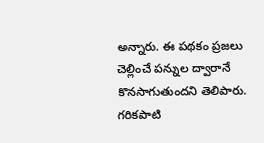అన్నారు. ఈ పథకం ప్రజలు చెల్లించే పన్నుల ద్వారానే కొనసాగుతుందని తెలిపారు. గరికపాటి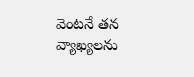వెంటనే తన వ్యాఖ్యలను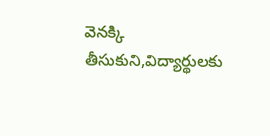వెనక్కి తీసుకుని,విద్యార్థులకు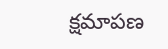క్షమాపణ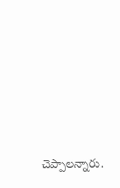చెప్పాలన్నారు.